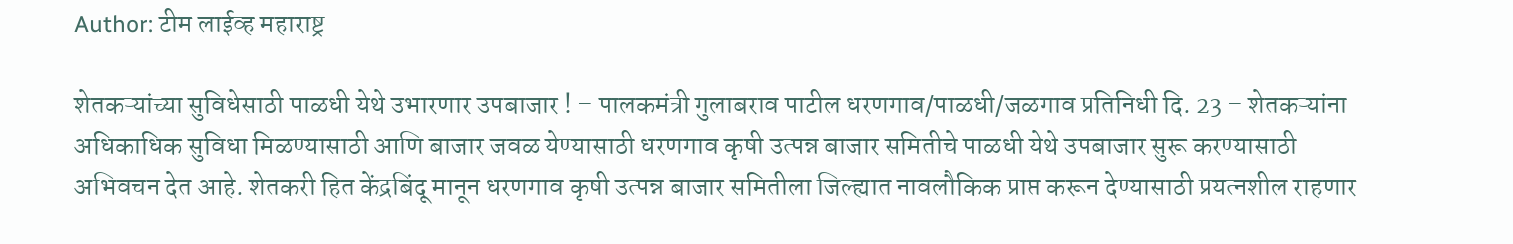Author: टीम लाईव्ह महाराष्ट्र

शेतकऱ्यांच्या सुविधेसाठी पाळधी येथे उभारणार उपबाजार ! – पालकमंत्री गुलाबराव पाटील धरणगाव/पाळधी/जळगाव प्रतिनिधी दि. 23 – शेतकऱ्यांना अधिकाधिक सुविधा मिळण्यासाठी आणि बाजार जवळ येण्यासाठी धरणगाव कृषी उत्पन्न बाजार समितीचे पाळधी येथे उपबाजार सुरू करण्यासाठी अभिवचन देत आहे. शेतकरी हित केंद्रबिंदू मानून धरणगाव कृषी उत्पन्न बाजार समितीला जिल्ह्यात नावलौकिक प्राप्त करून देण्यासाठी प्रयत्नशील राहणार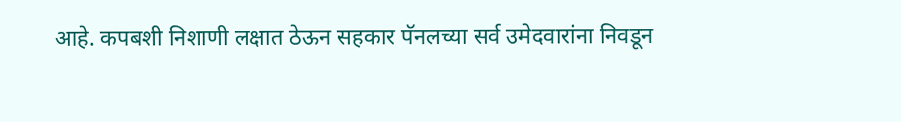आहे. कपबशी निशाणी लक्षात ठेऊन सहकार पॅनलच्या सर्व उमेदवारांना निवडून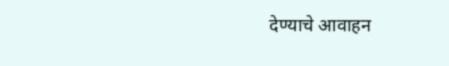देण्याचे आवाहन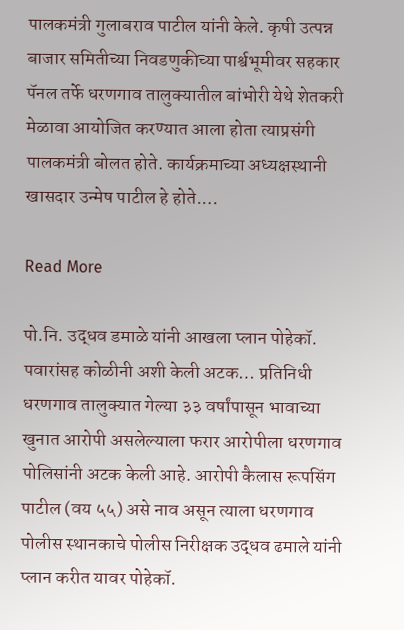पालकमंत्री गुलाबराव पाटील यांनी केले. कृषी उत्पन्न बाजार समितीच्या निवडणुकीच्या पार्श्वभूमीवर सहकार पॅनल तर्फे धरणगाव तालुक्यातील बांभोरी येथे शेतकरी मेळावा आयोजित करण्यात आला होता त्याप्रसंगी पालकमंत्री बोलत होते. कार्यक्रमाच्या अध्यक्षस्थानी खासदार उन्मेष पाटील हे होते.…

Read More

पो.नि. उद्धव डमाळे यांनी आखला प्लान पोहेकॉ. पवारांसह कोळीनी अशी केली अटक… प्रतिनिधी धरणगाव तालुक्यात गेल्या ३३ वर्षांपासून भावाच्या खुनात आरोपी असलेल्याला फरार आरोपीला धरणगाव पोलिसांनी अटक केली आहे. आरोपी कैलास रूपसिंग पाटील (वय ५५) असे नाव असून त्याला धरणगाव पोलीस स्थानकाचे पोलीस निरीक्षक उद्धव ढमाले यांनी प्लान करीत यावर पोहेकॉ.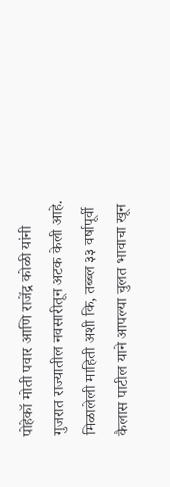पोहेकॉ मोती पवार आणि राजेंद्र कोळी यांनी गुजरात राज्यातील नवसारीतून अटक केली आहे. मिळालेली माहिती अशी कि, तब्ब्ल ३३ वर्षापूर्वी कैलास पाटील याने आपल्या चुलत भावाचा खून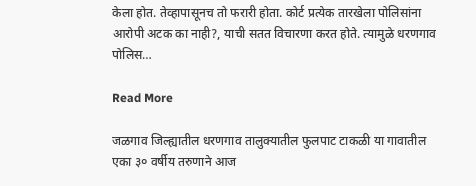केला होत. तेव्हापासूनच तो फरारी होता. कोर्ट प्रत्येक तारखेला पोलिसांना आरोपी अटक का नाही?, याची सतत विचारणा करत होते. त्यामुळे धरणगाव पोलिस…

Read More

जळगाव जिल्ह्यातील धरणगाव तालुक्यातील फुलपाट टाकळी या गावातील एका ३० वर्षीय तरुणाने आज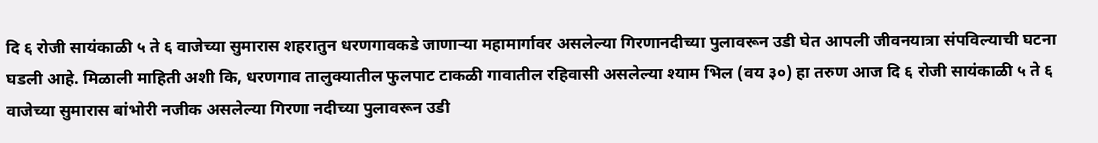दि ६ रोजी सायंकाळी ५ ते ६ वाजेच्या सुमारास शहरातुन धरणगावकडे जाणाऱ्या महामार्गावर असलेल्या गिरणानदीच्या पुलावरून उडी घेत आपली जीवनयात्रा संपविल्याची घटना घडली आहे. मिळाली माहिती अशी कि, धरणगाव तालुक्यातील फुलपाट टाकळी गावातील रहिवासी असलेल्या श्याम भिल (वय ३०) हा तरुण आज दि ६ रोजी सायंकाळी ५ ते ६ वाजेच्या सुमारास बांभोरी नजीक असलेल्या गिरणा नदीच्या पुलावरून उडी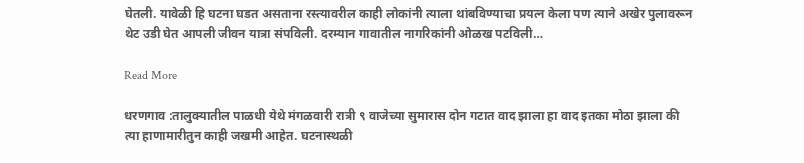घेतली. यावेळी हि घटना घडत असताना रस्त्यावरील काही लोकांनी त्याला थांबविण्याचा प्रयत्न केला पण त्याने अखेर पुलावरून थेट उडी घेत आपली जीवन यात्रा संपविली. दरम्यान गावातील नागरिकांनी ओळख पटविली…

Read More

धरणगाव :तालुक्यातील पाळधी येथे मंगळवारी रात्री ९ वाजेच्या सुमारास दोन गटात वाद झाला हा वाद इतका मोठा झाला की त्या हाणामारीतुन काही जखमी आहेत. घटनास्थळी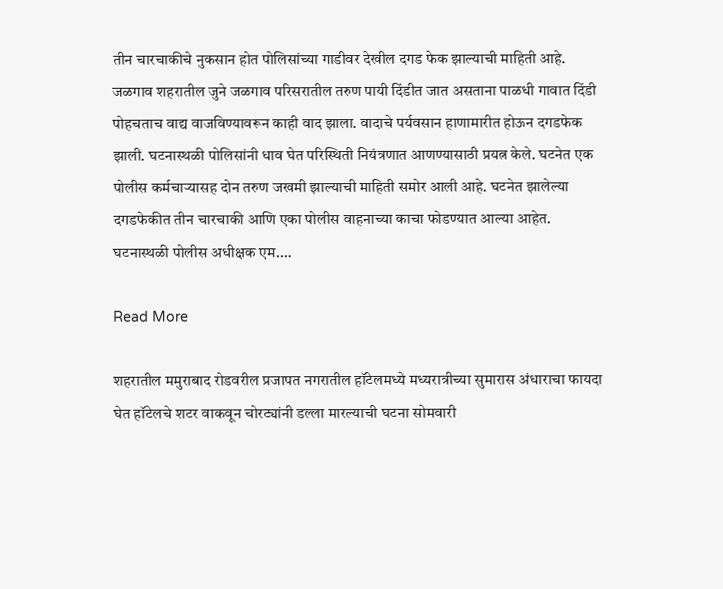तीन चारचाकीचे नुकसान होत पोलिसांच्या गाडीवर देखील दगड फेक झाल्याची माहिती आहे. जळगाव शहरातील जुने जळगाव परिसरातील तरुण पायी दिंडीत जात असताना पाळधी गावात दिंडी पोहचताच वाद्य वाजविण्यावरून काही वाद झाला. वादाचे पर्यवसान हाणामारीत होऊन दगडफेक झाली. घटनास्थळी पोलिसांनी धाव घेत परिस्थिती नियंत्रणात आणण्यासाठी प्रयत्न केले. घटनेत एक पोलीस कर्मचाऱ्यासह दोन तरुण जखमी झाल्याची माहिती समोर आली आहे. घटनेत झालेल्या दगडफेकीत तीन चारचाकी आणि एका पोलीस वाहनाच्या काचा फोडण्यात आल्या आहेत. घटनास्थळी पोलीस अधीक्षक एम.…

Read More

शहरातील ममुराबाद रोडवरील प्रजापत नगरातील हॉटेलमध्ये मध्यरात्रीच्या सुमारास अंधाराचा फायदा घेत हॉटेलचे शटर वाकवून चोरट्यांनी डल्ला मारल्याची घटना सोमवारी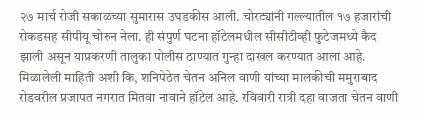२७ मार्च रोजी सकाळच्या सुमारास उघडकीस आली. चोरट्यांनी गल्ल्यातील १७ हजारांची रोकडसह सीपीयू चोरुन नेला. ही संपुर्ण घटना हॉटेलमधील सीसीटीव्ही फुटेजमध्ये कैद झाली असून याप्रकरणी तालुका पोलीस ठाण्यात गुन्हा दाखल करण्यात आला आहे. मिळालेली माहिती अशी कि, शनिपेठेत चेतन अनिल वाणी यांच्या मालकीची ममुराबाद रोडवरील प्रजापत नगरात मितवा नावाने हॉटेल आहे. रविवारी रात्री दहा वाजता चेतन वाणी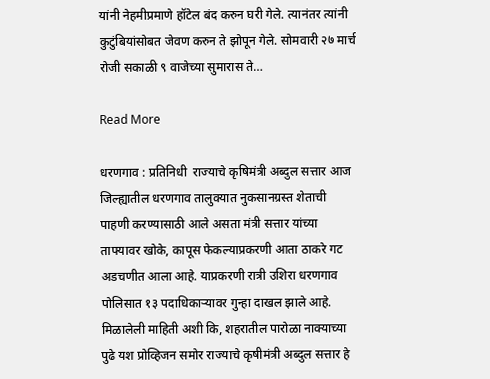यांनी नेहमीप्रमाणे हॉटेल बंद करुन घरी गेले. त्यानंतर त्यांनी कुटुंबियांसोबत जेवण करुन ते झोपून गेले. सोमवारी २७ मार्च रोजी सकाळी ९ वाजेच्या सुमारास ते…

Read More

धरणगाव : प्रतिनिधी  राज्याचे कृषिमंत्री अब्दुल सत्तार आज जिल्ह्यातील धरणगाव तालुक्यात नुकसानग्रस्त शेताची पाहणी करण्यासाठी आले असता मंत्री सत्तार यांच्या ताफ्यावर खोके, कापूस फेकल्याप्रकरणी आता ठाकरे गट अडचणीत आला आहे. याप्रकरणी रात्री उशिरा धरणगाव पोलिसात १३ पदाधिकाऱ्यावर गुन्हा दाखल झाले आहे.  मिळालेली माहिती अशी कि, शहरातील पारोळा नाक्याच्या पुढे यश प्रोव्हिजन समोर राज्याचे कृषीमंत्री अब्दुल सत्तार हे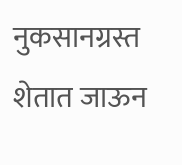नुकसानग्रस्त शेतात जाऊन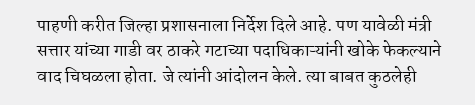पाहणी करीत जिल्हा प्रशासनाला निर्देश दिले आहे. पण यावेळी मंत्री सत्तार यांच्या गाडी वर ठाकरे गटाच्या पदाधिकाऱ्यांनी खोके फेकल्याने वाद चिघळला होता. जे त्यांनी आंदोलन केले. त्या बाबत कुठलेही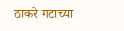ठाकरे गटाच्या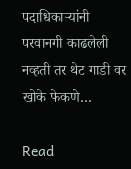पदाधिकाऱ्यांनी परवानगी काढलेली नव्हती तर थेट गाडी वर खोके फेकणे…

Read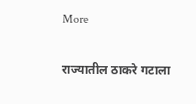More

राज्यातील ठाकरे गटाला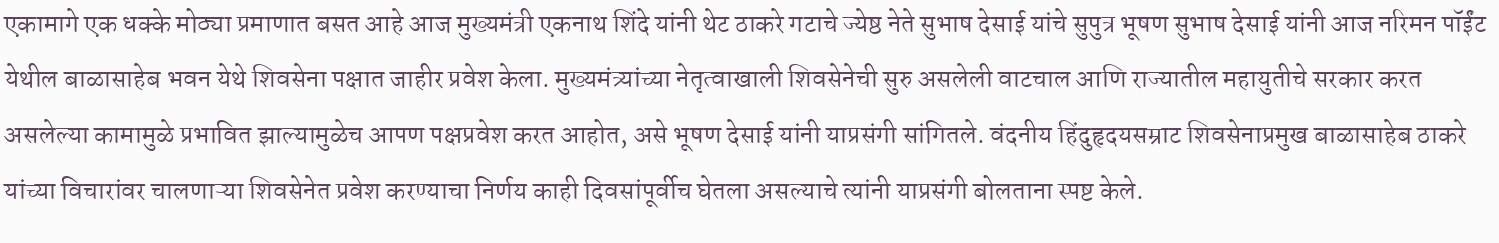एकामागे एक धक्के मोठ्या प्रमाणात बसत आहे आज मुख्यमंत्री एकनाथ शिंदे यांनी थेट ठाकरे गटाचे ज्येष्ठ नेते सुभाष देसाई यांचे सुपुत्र भूषण सुभाष देसाई यांनी आज नरिमन पॉईंट येथील बाळासाहेब भवन येथे शिवसेना पक्षात जाहीर प्रवेश केला. मुख्यमंत्र्यांच्या नेतृत्वाखाली शिवसेनेची सुरु असलेली वाटचाल आणि राज्यातील महायुतीचे सरकार करत असलेल्या कामामुळे प्रभावित झाल्यामुळेच आपण पक्षप्रवेश करत आहोत, असे भूषण देसाई यांनी याप्रसंगी सांगितले. वंदनीय हिंदुहृदयसम्राट शिवसेनाप्रमुख बाळासाहेब ठाकरे यांच्या विचारांवर चालणाऱ्या शिवसेनेत प्रवेश करण्याचा निर्णय काही दिवसांपूर्वीच घेतला असल्याचे त्यांनी याप्रसंगी बोलताना स्पष्ट केले.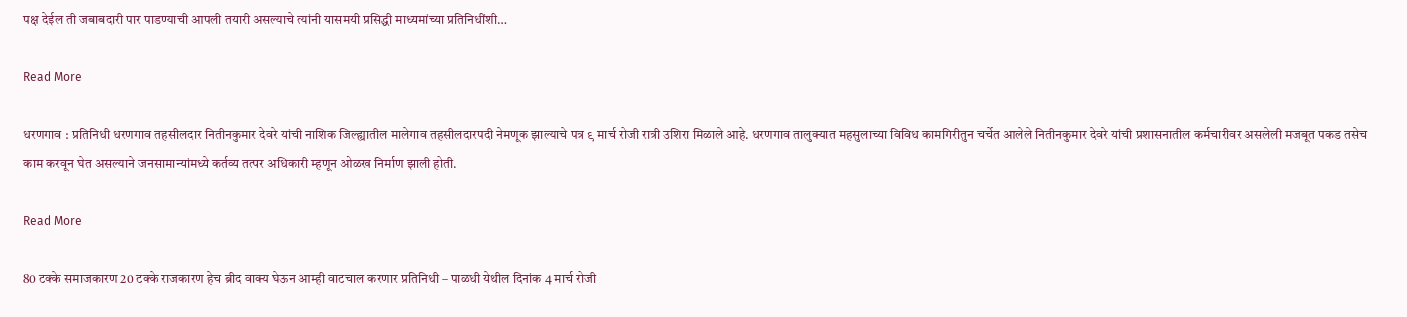पक्ष देईल ती जबाबदारी पार पाडण्याची आपली तयारी असल्याचे त्यांनी यासमयी प्रसिद्धी माध्यमांच्या प्रतिनिधींशी…

Read More

धरणगाव : प्रतिनिधी धरणगाव तहसीलदार नितीनकुमार देवरे यांची नाशिक जिल्ह्यातील मालेगाव तहसीलदारपदी नेमणूक झाल्याचे पत्र ९ मार्च रोजी रात्री उशिरा मिळाले आहे. धरणगाव तालुक्यात महसुलाच्या विविध कामगिरीतुन चर्चेत आलेले नितीनकुमार देवरे यांची प्रशासनातील कर्मचारीवर असलेली मजबूत पकड तसेच काम करवून घेत असल्याने जनसामान्यांमध्ये कर्तव्य तत्पर अधिकारी म्हणून ओळख निर्माण झाली होती.

Read More

80 टक्के समाजकारण 20 टक्के राजकारण हेच ब्रीद वाक्य घेऊन आम्ही वाटचाल करणार प्रतिनिधी – पाळधी येथील दिनांक 4 मार्च रोजी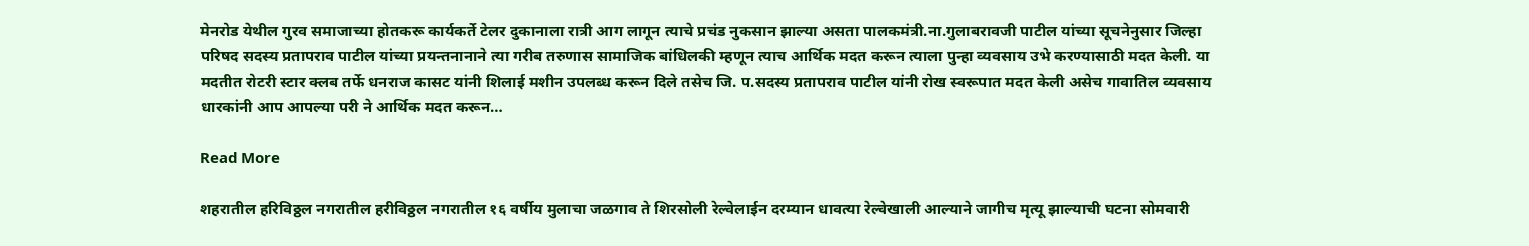मेनरोड येथील गुरव समाजाच्या होतकरू कार्यकर्ते टेलर दुकानाला रात्री आग लागून त्याचे प्रचंड नुकसान झाल्या असता पालकमंत्री.ना.गुलाबरावजी पाटील यांच्या सूचनेनुसार जिल्हा परिषद सदस्य प्रतापराव पाटील यांच्या प्रयन्तनानाने त्या गरीब तरुणास सामाजिक बांधिलकी म्हणून त्याच आर्थिक मदत करून त्याला पुन्हा व्यवसाय उभे करण्यासाठी मदत केली. या मदतीत रोटरी स्टार क्लब तर्फे धनराज कासट यांनी शिलाई मशीन उपलब्ध करून दिले तसेच जि. प.सदस्य प्रतापराव पाटील यांनी रोख स्वरूपात मदत केली असेच गावातिल व्यवसाय धारकांनी आप आपल्या परी ने आर्थिक मदत करून…

Read More

शहरातील हरिविठ्ठल नगरातील हरीविठ्ठल नगरातील १६ वर्षीय मुलाचा जळगाव ते शिरसोली रेल्वेलाईन दरम्यान धावत्या रेल्वेखाली आल्याने जागीच मृत्यू झाल्याची घटना सोमवारी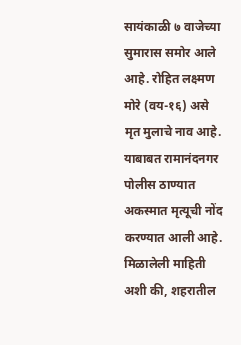सायंकाळी ७ वाजेच्या सुमारास समोर आले आहे. रोहित लक्ष्मण मोरे (वय-१६) असे मृत मुलाचे नाव आहे. याबाबत रामानंदनगर पोलीस ठाण्यात अकस्मात मृत्यूची नोंद करण्यात आली आहे. मिळालेली माहिती अशी की, शहरातील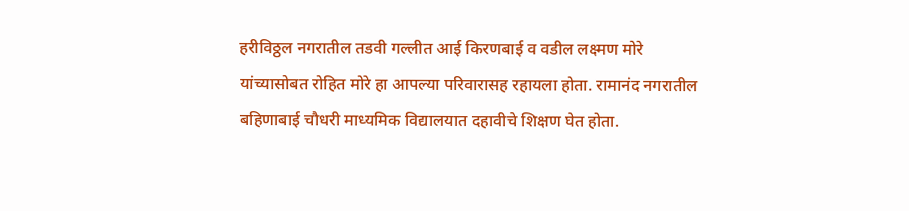हरीविठ्ठल नगरातील तडवी गल्लीत आई किरणबाई व वडील लक्ष्मण मोरे यांच्यासोबत रोहित मोरे हा आपल्या परिवारासह रहायला होता. रामानंद नगरातील बहिणाबाई चौधरी माध्यमिक विद्यालयात दहावीचे शिक्षण घेत होता.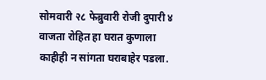सोमवारी २८ फेब्रुवारी रोजी दुपारी ४ वाजता रोहित हा घरात कुणाला काहीही न सांगता घराबाहेर पडला.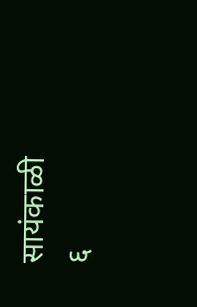सायंकाळी ६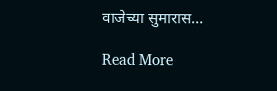वाजेच्या सुमारास…

Read More